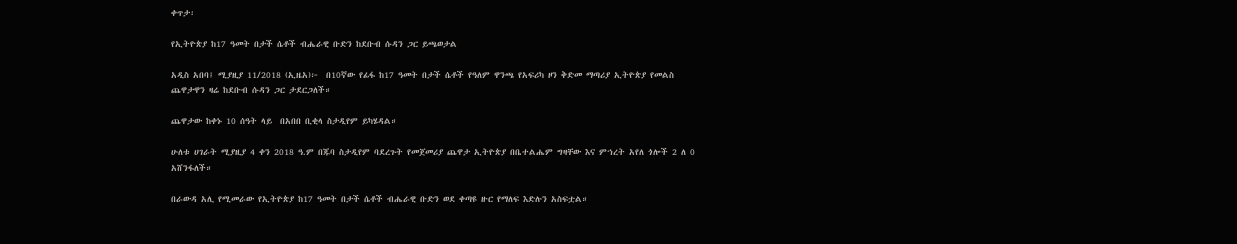ቀጥታ፡

የኢትዮጵያ ከ17 ዓመት በታች ሴቶች ብሔራዊ ቡድን ከደቡብ ሱዳን ጋር ይጫወታል

አዲስ አበባ፤ ሚያዚያ 11/2018 (ኢዜአ)፦  በ10ኛው የፊፋ ከ17 ዓመት በታች ሴቶች የዓለም ዋንጫ የአፍሪካ ዞን ቅድመ ማጣሪያ ኢትዮጵያ የመልስ ጨዋታዋን ዛሬ ከደቡብ ሱዳን ጋር ታደርጋለች።

ጨዋታው ከቀኑ 10 ሰዓት ላይ  በአበበ ቢቂላ ስታዲየም ይካሄዳል።

ሁለቱ ሀገራት ሚያዚያ 4 ቀን 2018 ዓ.ም በጁባ ስታዲየም ባደረጉት የመጀመሪያ ጨዋታ ኢትዮጵያ በቤተልሔም ግዛቸው እና ምኀረት አየለ ጎሎች 2 ለ 0 አሸንፋለች።

በራውዳ አሊ የሚመራው የኢትዮጵያ ከ17 ዓመት በታች ሴቶች ብሔራዊ ቡድን ወደ ቀጣዩ ዙር የማለፍ እድሉን አስፍቷል።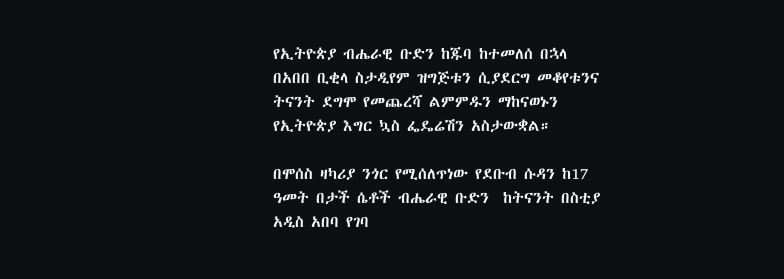የኢትዮጵያ ብሔራዊ ቡድን ከጁባ ከተመለሰ በኋላ በአበበ ቢቂላ ስታዲየም ዝግጅቱን ሲያደርግ መቆየቱንና ትናንት ደግሞ የመጨረሻ ልምምዱን ማከናወኑን የኢትዮጵያ እግር ኳስ ፌዴሬሽን አስታውቋል።

በሞሰስ ዛካሪያ ንጎር የሚሰለጥነው የደቡብ ሱዳን ከ17 ዓመት በታች ሴቶች ብሔራዊ ቡድን  ከትናንት በስቲያ አዲስ አበባ የገባ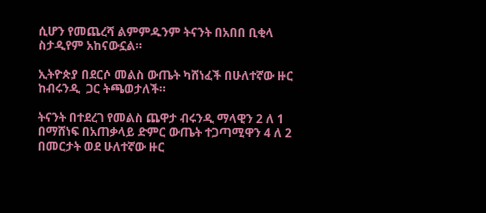ሲሆን የመጨረሻ ልምምዱንም ትናንት በአበበ ቢቂላ ስታዲየም አከናውኗል።

ኢትዮጵያ በደርሶ መልስ ውጤት ካሸነፈች በሁለተኛው ዙር ከብሩንዲ  ጋር ትጫወታለች።

ትናንት በተደረገ የመልስ ጨዋታ ብሩንዲ ማላዊን 2 ለ 1 በማሸነፍ በአጠቃላይ ድምር ውጤት ተጋጣሚዋን 4 ለ 2 በመርታት ወደ ሁለተኛው ዙር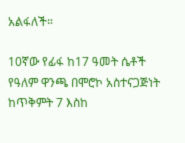አልፋለች።

10ኛው የፊፋ ከ17 ዓመት ሴቶች የዓለም ዋንጫ በሞሮኮ አስተናጋጅነት ከጥቅምት 7 እስከ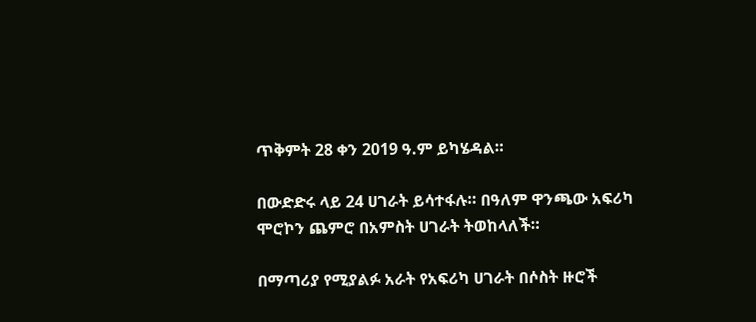ጥቅምት 28 ቀን 2019 ዓ.ም ይካሄዳል።

በውድድሩ ላይ 24 ሀገራት ይሳተፋሉ። በዓለም ዋንጫው አፍሪካ ሞሮኮን ጨምሮ በአምስት ሀገራት ትወከላለች።

በማጣሪያ የሚያልፉ አራት የአፍሪካ ሀገራት በሶስት ዙሮች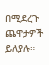በሚደረጉ ጨዋታዎች ይለያሉ።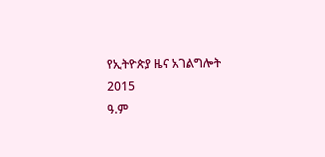የኢትዮጵያ ዜና አገልግሎት
2015
ዓ.ም